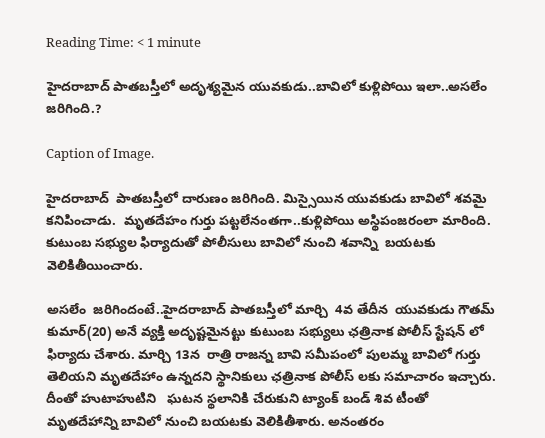Reading Time: < 1 minute

హైదరాబాద్ పాతబస్తీలో అదృశ్యమైన యువకుడు..బావిలో కుళ్లిపోయి ఇలా..అసలేం జరిగింది.?

Caption of Image.

హైదరాబాద్  పాతబస్తీలో దారుణం జరిగింది. మిస్సైయిన యువకుడు బావిలో శవమై కనిపించాడు.  మృతదేహం గుర్తు పట్టలేనంతగా..కుళ్లిపోయి అస్థిపంజరంలా మారింది. కుటుంబ సభ్యుల ఫిర్యాదుతో పోలీసులు బావిలో నుంచి శవాన్ని  బయటకు వెలికితీయించారు.

అసలేం  జరిగిందంటే..హైదరాబాద్ పాతబస్తీలో మార్చి  4వ తేదీన  యువకుడు గౌతమ్ కుమార్(20) అనే వ్యక్తి అదృష్టమైనట్టు కుటుంబ సభ్యులు ఛత్రినాక పోలీస్ స్టేషన్ లో  ఫిర్యాదు చేశారు. మార్చి 13న  రాత్రి రాజన్న బావి సమీపంలో పులమ్మ బావిలో గుర్తు తెలియని మృతదేహాం ఉన్నదని స్థానికులు ఛత్రినాక పోలీస్ లకు సమాచారం ఇచ్చారు. దీంతో హుటాహుటిని   ఘటన స్థలానికి చేరుకుని ట్యాంక్ బండ్ శివ టీంతో మృతదేహాన్ని బావిలో నుంచి బయటకు వెలికితీశారు. అనంతరం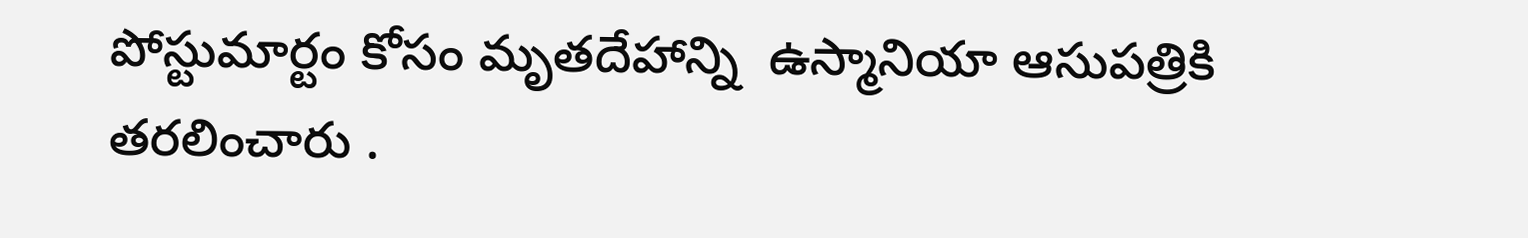పోస్టుమార్టం కోసం మృతదేహాన్ని  ఉస్మానియా ఆసుపత్రికి తరలించారు .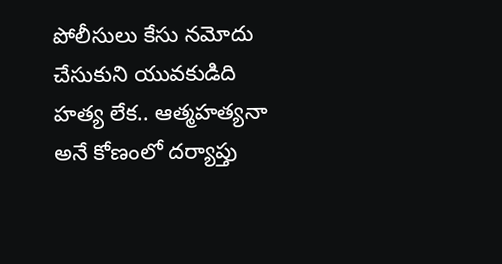పోలీసులు కేసు నమోదు చేసుకుని యువకుడిది  హత్య లేక.. ఆత్మహత్యనా అనే కోణంలో దర్యాప్తు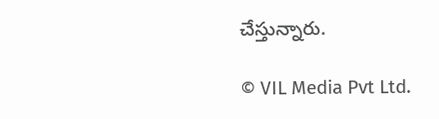చేస్తున్నారు.

© VIL Media Pvt Ltd.